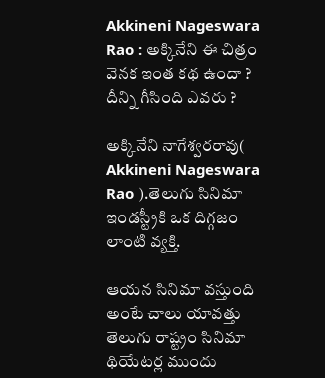Akkineni Nageswara Rao : అక్కినేని ఈ చిత్రం వెనక ఇంత కథ ఉందా ? దీన్ని గీసింది ఎవరు ?

అక్కినేని నాగేశ్వరరావు( Akkineni Nageswara Rao ).తెలుగు సినిమా ఇండస్ట్రీకి ఒక దిగ్గజం లాంటి వ్యక్తి.

ఆయన సినిమా వస్తుంది అంటే చాలు యావత్తు తెలుగు రాష్ట్రం సినిమా థియేటర్ల ముందు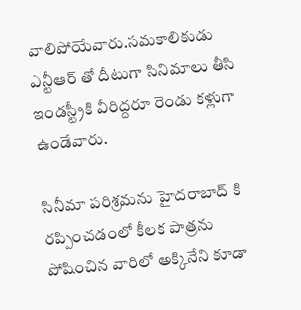వాలిపోయేవారు.సమకాలికుడు ఎన్టీఆర్ తో దీటుగా సినిమాలు తీసి ఇండస్ట్రీకి వీరిద్దరూ రెండు కళ్లుగా ఉండేవారు.

సినీమా పరిశ్రమను హైదరాబాద్ కి రప్పించడంలో కీలక పాత్రను పోషించిన వారిలో అక్కినేని కూడా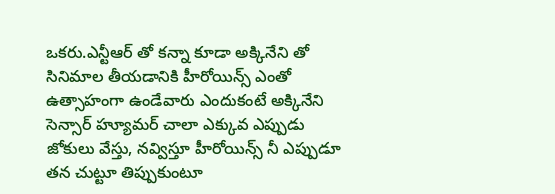ఒకరు.ఎన్టీఆర్ తో కన్నా కూడా అక్కినేని తో సినిమాల తీయడానికి హీరోయిన్స్ ఎంతో ఉత్సాహంగా ఉండేవారు ఎందుకంటే అక్కినేని సెన్సార్ హ్యూమర్ చాలా ఎక్కువ ఎప్పుడు జోకులు వేస్తు, నవ్విస్తూ హీరోయిన్స్ నీ ఎప్పుడూ తన చుట్టూ తిప్పుకుంటూ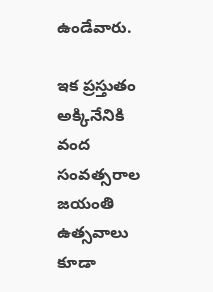ఉండేవారు.

ఇక ప్రస్తుతం అక్కినేనికి వంద సంవత్సరాల జయంతి ఉత్సవాలు కూడా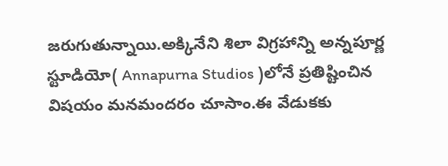జరుగుతున్నాయి.అక్కినేని శిలా విగ్రహాన్ని అన్నపూర్ణ స్టూడియో( Annapurna Studios )లోనే ప్రతిష్టించిన విషయం మనమందరం చూసాం.ఈ వేడుకకు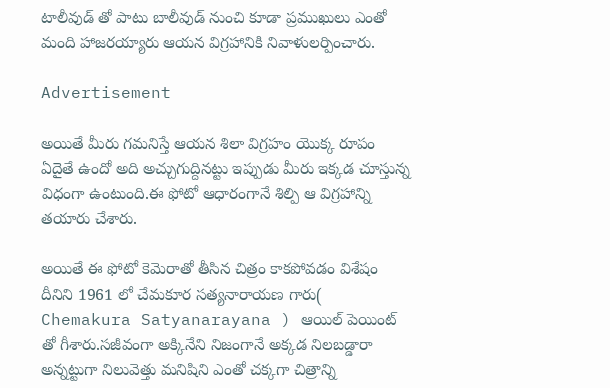టాలీవుడ్ తో పాటు బాలీవుడ్ నుంచి కూడా ప్రముఖులు ఎంతో మంది హాజరయ్యారు ఆయన విగ్రహానికి నివాళులర్పించారు.

Advertisement

అయితే మీరు గమనిస్తే ఆయన శిలా విగ్రహం యొక్క రూపం ఏదైతే ఉందో అది అచ్చుగుద్దినట్టు ఇప్పుడు మీరు ఇక్కడ చూస్తున్న విధంగా ఉంటుంది.ఈ ఫోటో ఆధారంగానే శిల్పి ఆ విగ్రహాన్ని తయారు చేశారు.

అయితే ఈ ఫోటో కెమెరాతో తీసిన చిత్రం కాకపోవడం విశేషం దీనిని 1961 లో చేమకూర సత్యనారాయణ గారు( Chemakura Satyanarayana ) ఆయిల్ పెయింట్ తో గీశారు.సజీవంగా అక్కినేని నిజంగానే అక్కడ నిలబడ్డారా అన్నట్టుగా నిలువెత్తు మనిషిని ఎంతో చక్కగా చిత్రాన్ని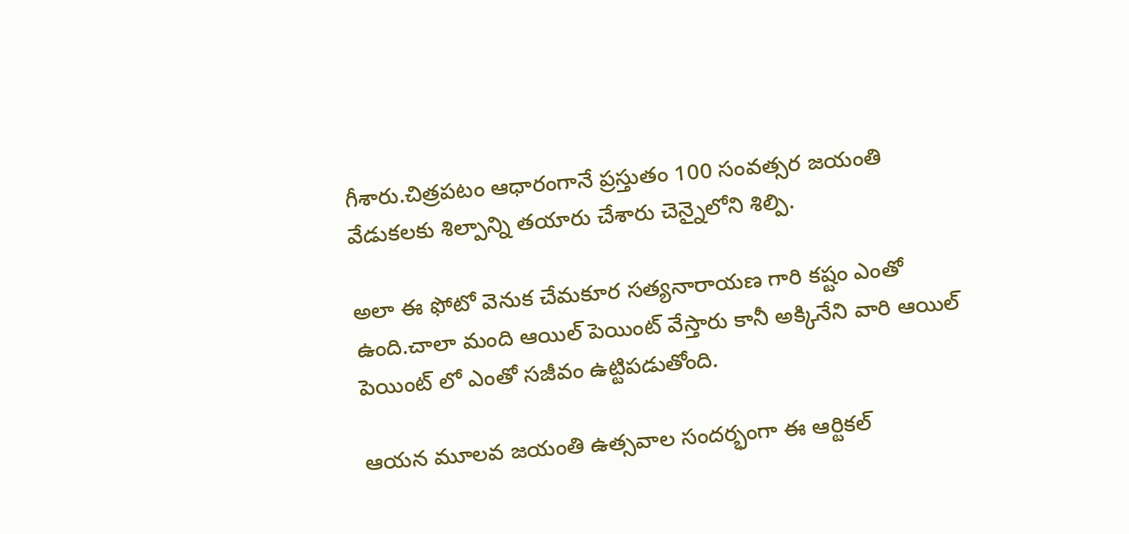గీశారు.చిత్రపటం ఆధారంగానే ప్రస్తుతం 100 సంవత్సర జయంతి వేడుకలకు శిల్పాన్ని తయారు చేశారు చెన్నైలోని శిల్పి.

అలా ఈ ఫోటో వెనుక చేమకూర సత్యనారాయణ గారి కష్టం ఎంతో ఉంది.చాలా మంది ఆయిల్ పెయింట్ వేస్తారు కానీ అక్కినేని వారి ఆయిల్ పెయింట్ లో ఎంతో సజీవం ఉట్టిపడుతోంది.

ఆయన మూలవ జయంతి ఉత్సవాల సందర్భంగా ఈ ఆర్టికల్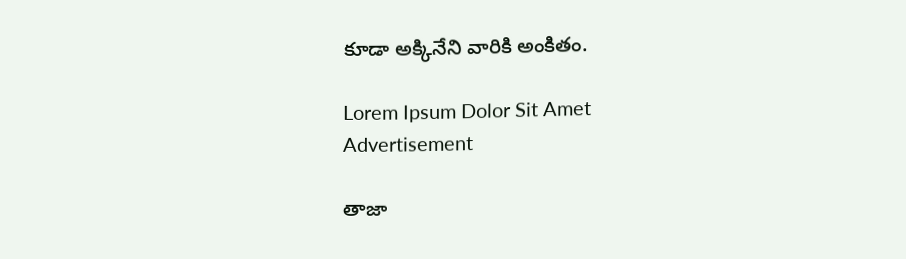కూడా అక్కినేని వారికి అంకితం.

Lorem Ipsum Dolor Sit Amet
Advertisement

తాజా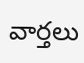వార్తలు